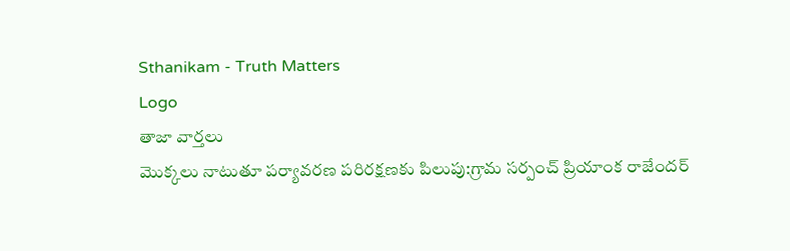Sthanikam - Truth Matters
Logo
తాజా వార్తలు
మొక్కలు నాటుతూ పర్యావరణ పరిరక్షణకు పిలుపు:గ్రామ సర్పంచ్ ప్రియాంక రాజేందర్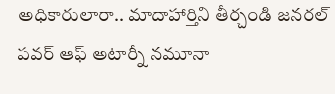అధికారులారా.. మాదాహార్తిని తీర్చండి జనరల్ పవర్ ఆఫ్ అటార్నీ నమూనా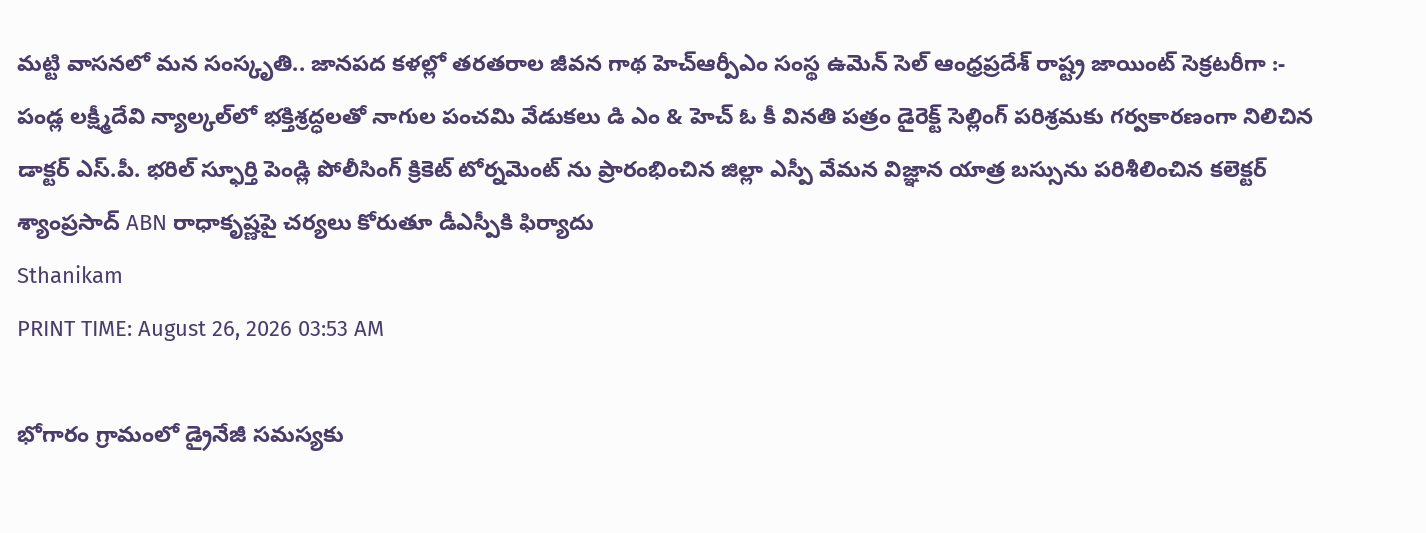మట్టి వాసనలో మన సంస్కృతి.. జానపద కళల్లో తరతరాల జీవన గాథ హెచ్ఆర్పీఎం సంస్థ ఉమెన్ సెల్ ఆంధ్రప్రదేశ్ రాష్ట్ర జాయింట్ సెక్రటరీగా :- పండ్ల లక్ష్మీదేవి న్యాల్కల్‌లో భక్తిశ్రద్ధలతో నాగుల పంచమి వేడుకలు డి ఎం & హెచ్ ఓ కీ వినతి పత్రం డైరెక్ట్ సెల్లింగ్ పరిశ్రమకు గర్వకారణంగా నిలిచిన డాక్టర్ ఎస్.పీ. భరిల్ స్ఫూర్తి పెండ్లి పోలీసింగ్ క్రికెట్ టోర్నమెంట్ ను ప్రారంభించిన జిల్లా ఎస్పీ వేమన విజ్ఞాన యాత్ర బస్సును పరిశీలించిన కలెక్టర్ శ్యాంప్రసాద్ ABN రాధాకృష్ణపై చర్యలు కోరుతూ డీఎస్పీకి ఫిర్యాదు
Sthanikam
PRINT TIME: August 26, 2026 03:53 AM

భోగారం గ్రామంలో డ్రైనేజీ సమస్యకు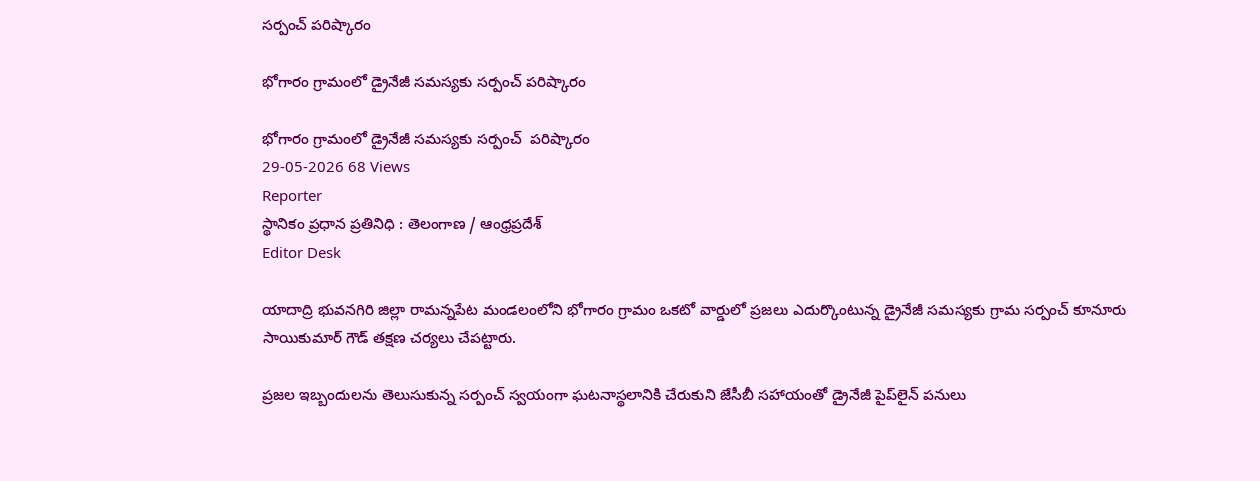సర్పంచ్ పరిష్కారం

భోగారం గ్రామంలో డ్రైనేజీ సమస్యకు సర్పంచ్ పరిష్కారం

భోగారం గ్రామంలో డ్రైనేజీ సమస్యకు సర్పంచ్  పరిష్కారం
29-05-2026 68 Views
Reporter
స్థానికం ప్రధాన ప్రతినిధి : తెలంగాణ / ఆంధ్రప్రదేశ్
Editor Desk

యాదాద్రి భువనగిరి జిల్లా రామన్నపేట మండలంలోని భోగారం గ్రామం ఒకటో వార్డులో ప్రజలు ఎదుర్కొంటున్న డ్రైనేజీ సమస్యకు గ్రామ సర్పంచ్ కూనూరు సాయికుమార్ గౌడ్ తక్షణ చర్యలు చేపట్టారు.

ప్రజల ఇబ్బందులను తెలుసుకున్న సర్పంచ్ స్వయంగా ఘటనాస్థలానికి చేరుకుని జేసీబీ సహాయంతో డ్రైనేజీ పైప్‌లైన్ పనులు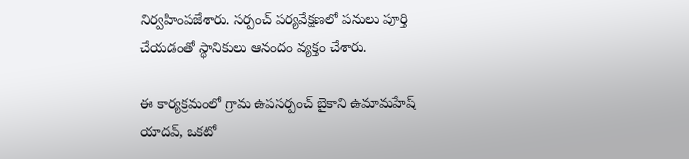నిర్వహింపజేశారు. సర్పంచ్ పర్యవేక్షణలో పనులు పూర్తి చేయడంతో స్థానికులు ఆనందం వ్యక్తం చేశారు.

ఈ కార్యక్రమంలో గ్రామ ఉపసర్పంచ్ బైకాని ఉమామహేష్ యాదవ్, ఒకటో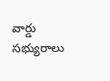వార్డు సభ్యురాలు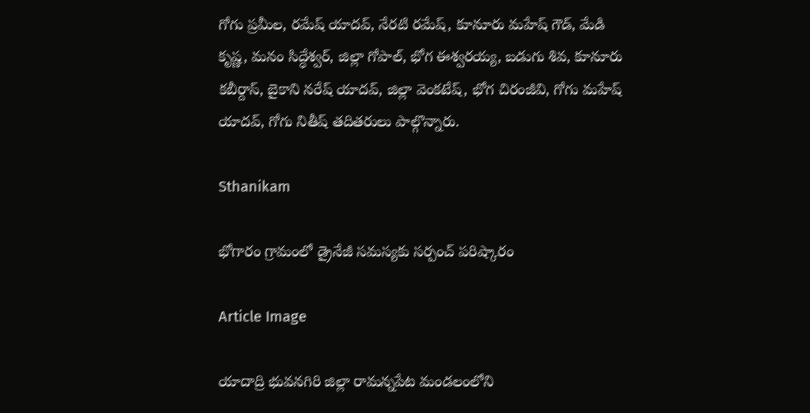గోగు ప్రమీల, రమేష్ యాదవ్, నేరటి రమేష్, కూనూరు మహేష్ గౌడ్, మేడి కృష్ణ, మనం సిద్ధేశ్వర్, జిల్లా గోపాల్, భోగ ఈశ్వరయ్య, బడుగు శివ, కూనూరు కబీర్దాస్, బైకాని నరేష్ యాదవ్, జిల్లా వెంకటేష్, భోగ చిరంజీవి, గోగు మహేష్ యాదవ్, గోగు నితీష్ తదితరులు పాల్గొన్నారు.

Sthanikam

భోగారం గ్రామంలో డ్రైనేజీ సమస్యకు సర్పంచ్ పరిష్కారం

Article Image

యాదాద్రి భువనగిరి జిల్లా రామన్నపేట మండలంలోని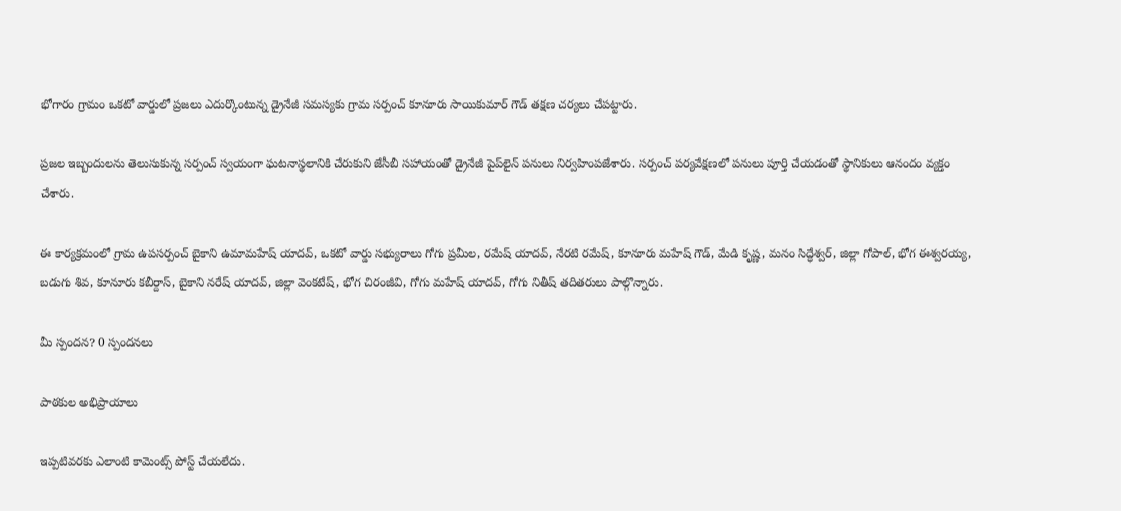భోగారం గ్రామం ఒకటో వార్డులో ప్రజలు ఎదుర్కొంటున్న డ్రైనేజీ సమస్యకు గ్రామ సర్పంచ్ కూనూరు సాయికుమార్ గౌడ్ తక్షణ చర్యలు చేపట్టారు.

ప్రజల ఇబ్బందులను తెలుసుకున్న సర్పంచ్ స్వయంగా ఘటనాస్థలానికి చేరుకుని జేసీబీ సహాయంతో డ్రైనేజీ పైప్‌లైన్ పనులు నిర్వహింపజేశారు. సర్పంచ్ పర్యవేక్షణలో పనులు పూర్తి చేయడంతో స్థానికులు ఆనందం వ్యక్తం చేశారు.

ఈ కార్యక్రమంలో గ్రామ ఉపసర్పంచ్ బైకాని ఉమామహేష్ యాదవ్, ఒకటో వార్డు సభ్యురాలు గోగు ప్రమీల, రమేష్ యాదవ్, నేరటి రమేష్, కూనూరు మహేష్ గౌడ్, మేడి కృష్ణ, మనం సిద్ధేశ్వర్, జిల్లా గోపాల్, భోగ ఈశ్వరయ్య, బడుగు శివ, కూనూరు కబీర్దాస్, బైకాని నరేష్ యాదవ్, జిల్లా వెంకటేష్, భోగ చిరంజీవి, గోగు మహేష్ యాదవ్, గోగు నితీష్ తదితరులు పాల్గొన్నారు.

మీ స్పందన? 0 స్పందనలు

పాఠకుల అభిప్రాయాలు

ఇప్పటివరకు ఎలాంటి కామెంట్స్ పోస్ట్ చేయలేదు.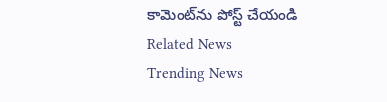కామెంట్‌ను పోస్ట్ చేయండి
Related News
Trending News